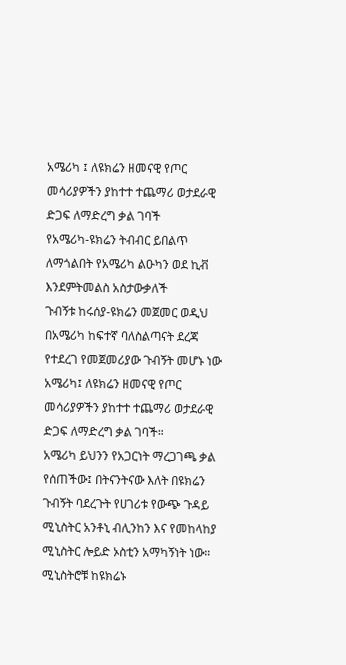አሜሪካ ፤ ለዩክሬን ዘመናዊ የጦር መሳሪያዎችን ያከተተ ተጨማሪ ወታደራዊ ድጋፍ ለማድረግ ቃል ገባች
የአሜሪካ-ዩክሬን ትብብር ይበልጥ ለማጎልበት የአሜሪካ ልዑካን ወደ ኪቭ እንደምትመልስ አስታውቃለች
ጉብኝቱ ከሩሰያ-ዩክሬን መጀመር ወዲህ በአሜሪካ ከፍተኛ ባለስልጣናት ደረጃ የተደረገ የመጀመሪያው ጉብኝት መሆኑ ነው
አሜሪካ፤ ለዩክሬን ዘመናዊ የጦር መሳሪያዎችን ያከተተ ተጨማሪ ወታደራዊ ድጋፍ ለማድረግ ቃል ገባች።
አሜሪካ ይህንን የአጋርነት ማረጋገጫ ቃል የሰጠችው፤ በትናንትናው እለት በዩክሬን ጉብኝት ባደረጉት የሀገሪቱ የውጭ ጉዳይ ሚኒስትር አንቶኒ ብሊንከን እና የመከላከያ ሚኒስትር ሎይድ ኦስቲን አማካኝነት ነው።
ሚኒስትሮቹ ከዩክሬኑ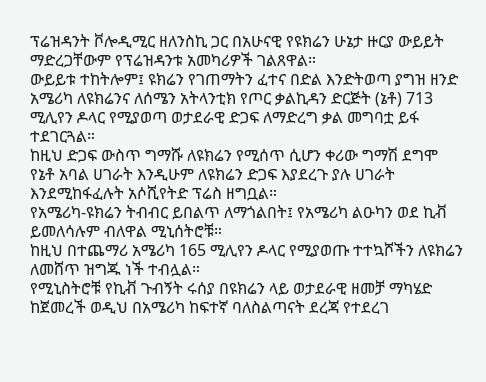ፕሬዝዳንት ቮሎዲሚር ዘለንስኪ ጋር በአሁናዊ የዩክሬን ሁኔታ ዙርያ ውይይት ማድረጋቸውም የፕሬዝዳንቱ አመካሪዎች ገልጸዋል።
ውይይቱ ተከትሎም፤ ዩክሬን የገጠማትን ፈተና በድል እንድትወጣ ያግዝ ዘንድ አሜሪካ ለዩክሬንና ለሰሜን አትላንቲክ የጦር ቃልኪዳን ድርጅት (ኔቶ) 713 ሚሊየን ዶላር የሚያወጣ ወታደራዊ ድጋፍ ለማድረግ ቃል መግባቷ ይፋ ተደገርጓል።
ከዚህ ድጋፍ ውስጥ ግማሹ ለዩክሬን የሚሰጥ ሲሆን ቀሪው ግማሽ ደግሞ የኔቶ አባል ሀገራት እንዲሁም ለዩክሬን ድጋፍ እያደረጉ ያሉ ሀገራት እንደሚከፋፈሉት አሶሺየትድ ፕሬስ ዘግቧል።
የአሜሪካ-ዩክሬን ትብብር ይበልጥ ለማጎልበት፤ የአሜሪካ ልዑካን ወደ ኪቭ ይመለሳሉም ብለዋል ሚኒሰትሮቹ።
ከዚህ በተጨማሪ አሜሪካ 165 ሚሊየን ዶላር የሚያወጡ ተተኳሾችን ለዩክሬን ለመሸጥ ዝግጁ ነች ተብሏል።
የሚኒስትሮቹ የኪቭ ጉብኝት ሩሰያ በዩክሬን ላይ ወታደራዊ ዘመቻ ማካሄድ ከጀመረች ወዲህ በአሜሪካ ከፍተኛ ባለስልጣናት ደረጃ የተደረገ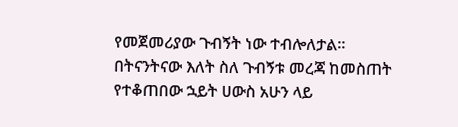የመጀመሪያው ጉብኝት ነው ተብሎለታል።
በትናንትናው እለት ስለ ጉብኝቱ መረጃ ከመስጠት የተቆጠበው ኋይት ሀውስ አሁን ላይ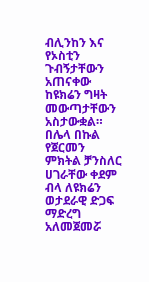ብሊንከን እና የኦስቲን ጉብኝታቸውን አጠናቀው ከዩክሬን ግዛት መውጣታቸውን አስታውቋል።
በሌላ በኩል የጀርመን ምክትል ቻንስለር ሀገራቸው ቀደም ብላ ለዩክሬን ወታደራዊ ድጋፍ ማድረግ አለመጀመሯ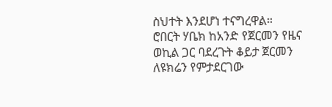ስህተት እንደሆነ ተናግረዋል።
ሮበርት ሃቤክ ከአንድ የጀርመን የዜና ወኪል ጋር ባደረጉት ቆይታ ጀርመን ለዩክሬን የምታደርገው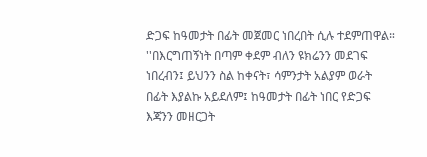ድጋፍ ከዓመታት በፊት መጀመር ነበረበት ሲሉ ተደምጠዋል።
''በእርግጠኝነት በጣም ቀደም ብለን ዩክሬንን መደገፍ ነበረብን፤ ይህንን ስል ከቀናት፣ ሳምንታት አልያም ወራት በፊት እያልኩ አይደለም፤ ከዓመታት በፊት ነበር የድጋፍ እጃንን መዘርጋት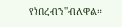የነበረብን''ብለዋል።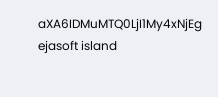aXA6IDMuMTQ0LjI1My4xNjEg
ejasoft island